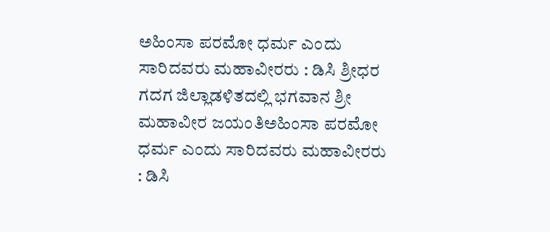ಅಹಿಂಸಾ ಪರಮೋ ಧರ್ಮ ಎಂದು ಸಾರಿದವರು ಮಹಾವೀರರು : ಡಿಸಿ ಶ್ರೀಧರ
ಗದಗ ಜಿಲ್ಲಾಡಳಿತದಲ್ಲಿ ಭಗವಾನ ಶ್ರೀ ಮಹಾವೀರ ಜಯಂತಿಅಹಿಂಸಾ ಪರಮೋ ಧರ್ಮ ಎಂದು ಸಾರಿದವರು ಮಹಾವೀರರು : ಡಿಸಿ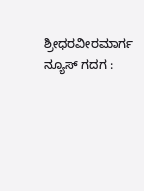ಶ್ರೀಧರವೀರಮಾರ್ಗ ನ್ಯೂಸ್ ಗದಗ :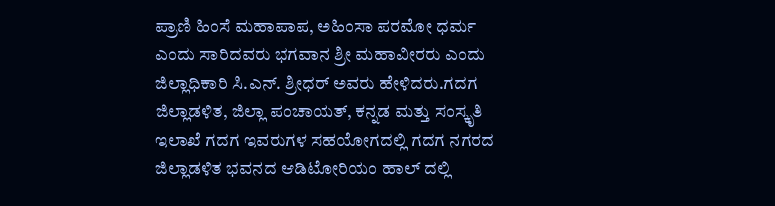ಪ್ರಾಣಿ ಹಿಂಸೆ ಮಹಾಪಾಪ, ಅಹಿಂಸಾ ಪರಮೋ ಧರ್ಮ ಎಂದು ಸಾರಿದವರು ಭಗವಾನ ಶ್ರೀ ಮಹಾವೀರರು ಎಂದು ಜಿಲ್ಲಾಧಿಕಾರಿ ಸಿ.ಎನ್. ಶ್ರೀಧರ್ ಅವರು ಹೇಳಿದರು.ಗದಗ ಜಿಲ್ಲಾಡಳಿತ, ಜಿಲ್ಲಾ ಪಂಚಾಯತ್, ಕನ್ನಡ ಮತ್ತು ಸಂಸ್ಕೃತಿ ಇಲಾಖೆ ಗದಗ ಇವರುಗಳ ಸಹಯೋಗದಲ್ಲಿ ಗದಗ ನಗರದ ಜಿಲ್ಲಾಡಳಿತ ಭವನದ ಆಡಿಟೋರಿಯಂ ಹಾಲ್ ದಲ್ಲಿ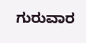ಗುರುವಾರ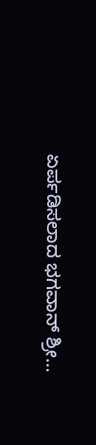ಏರ್ಪಡಿಸಲಾದ ಭಗವಾನ್ ಶ್ರೀ…